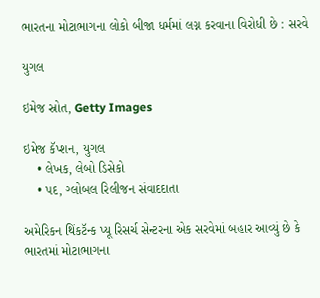ભારતના મોટાભાગના લોકો બીજા ધર્મમાં લગ્ન કરવાના વિરોધી છે : સરવે

યુગલ

ઇમેજ સ્રોત, Getty Images

ઇમેજ કૅપ્શન, યુગલ
    • લેખક, લેબો ડિસેકો
    • પદ, ગ્લોબલ રિલીજન સંવાદદાતા

અમેરિકન થિંકટૅન્ક પ્યૂ રિસર્ચ સેન્ટરના એક સરવેમાં બહાર આવ્યું છે કે ભારતમાં મોટાભાગના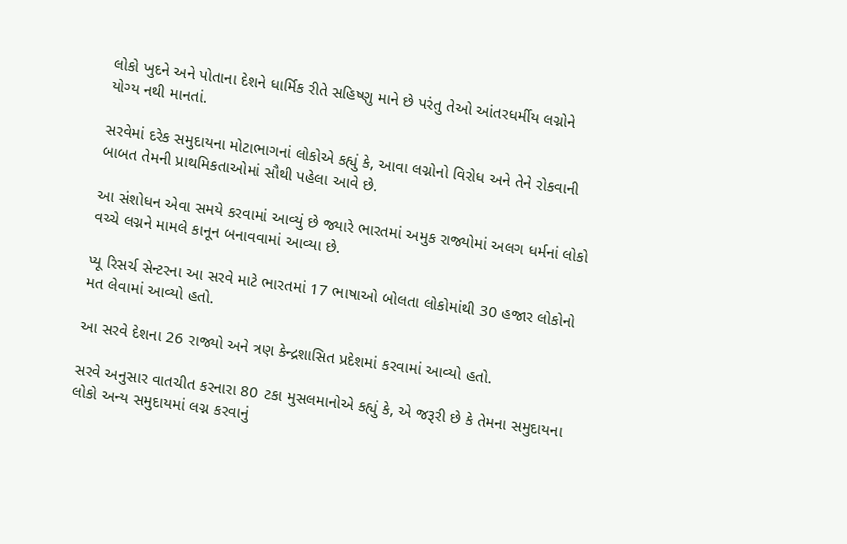લોકો ખુદને અને પોતાના દેશને ધાર્મિક રીતે સહિષ્ણુ માને છે પરંતુ તેઓ આંતરધર્મીય લગ્નોને યોગ્ય નથી માનતાં.

સરવેમાં દરેક સમુદાયના મોટાભાગનાં લોકોએ કહ્યું કે, આવા લગ્નોનો વિરોધ અને તેને રોકવાની બાબત તેમની પ્રાથમિકતાઓમાં સૌથી પહેલા આવે છે.

આ સંશોધન એવા સમયે કરવામાં આવ્યું છે જ્યારે ભારતમાં અમુક રાજ્યોમાં અલગ ધર્મનાં લોકો વચ્ચે લગ્નને મામલે કાનૂન બનાવવામાં આવ્યા છે.

પ્યૂ રિસર્ચ સેન્ટરના આ સરવે માટે ભારતમાં 17 ભાષાઓ બોલતા લોકોમાંથી 30 હજાર લોકોનો મત લેવામાં આવ્યો હતો.

આ સરવે દેશના 26 રાજ્યો અને ત્રણ કેન્દ્રશાસિત પ્રદેશમાં કરવામાં આવ્યો હતો.

સરવે અનુસાર વાતચીત કરનારા 80 ટકા મુસલમાનોએ કહ્યું કે, એ જરૂરી છે કે તેમના સમુદાયના લોકો અન્ય સમુદાયમાં લગ્ન કરવાનું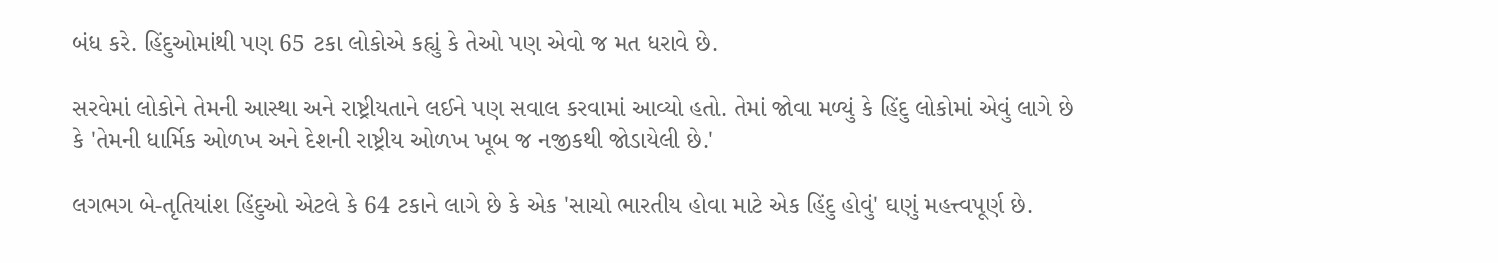બંધ કરે. હિંદુઓમાંથી પણ 65 ટકા લોકોએ કહ્યું કે તેઓ પણ એવો જ મત ધરાવે છે.

સરવેમાં લોકોને તેમની આસ્થા અને રાષ્ટ્રીયતાને લઈને પણ સવાલ કરવામાં આવ્યો હતો. તેમાં જોવા મળ્યું કે હિંદુ લોકોમાં એવું લાગે છે કે 'તેમની ધાર્મિક ઓળખ અને દેશની રાષ્ટ્રીય ઓળખ ખૂબ જ નજીકથી જોડાયેલી છે.'

લગભગ બે-તૃતિયાંશ હિંદુઓ એટલે કે 64 ટકાને લાગે છે કે એક 'સાચો ભારતીય હોવા માટે એક હિંદુ હોવું' ઘણું મહત્ત્વપૂર્ણ છે.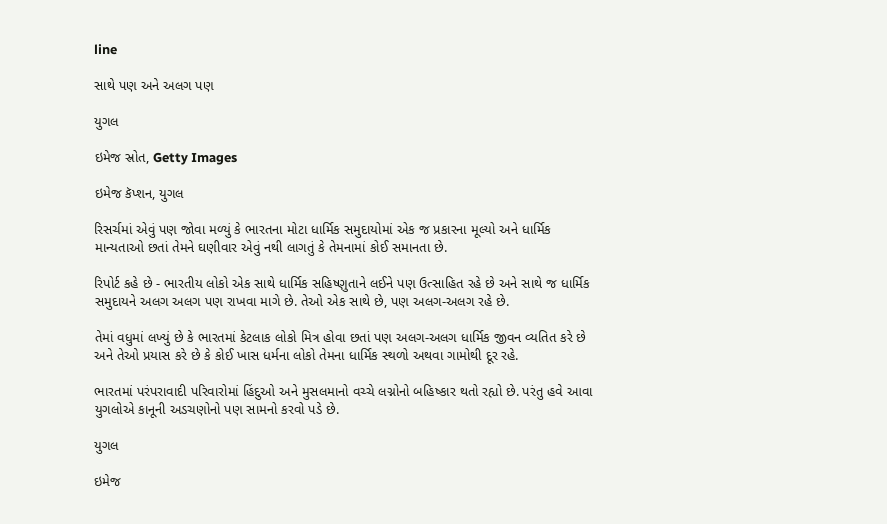line

સાથે પણ અને અલગ પણ

યુગલ

ઇમેજ સ્રોત, Getty Images

ઇમેજ કૅપ્શન, યુગલ

રિસર્ચમાં એવું પણ જોવા મળ્યું કે ભારતના મોટા ધાર્મિક સમુદાયોમાં એક જ પ્રકારના મૂલ્યો અને ધાર્મિક માન્યતાઓ છતાં તેમને ઘણીવાર એવું નથી લાગતું કે તેમનામાં કોઈ સમાનતા છે.

રિપોર્ટ કહે છે - ભારતીય લોકો એક સાથે ધાર્મિક સહિષ્ણુતાને લઈને પણ ઉત્સાહિત રહે છે અને સાથે જ ધાર્મિક સમુદાયને અલગ અલગ પણ રાખવા માગે છે. તેઓ એક સાથે છે, પણ અલગ-અલગ રહે છે.

તેમાં વધુમાં લખ્યું છે કે ભારતમાં કેટલાક લોકો મિત્ર હોવા છતાં પણ અલગ-અલગ ધાર્મિક જીવન વ્યતિત કરે છે અને તેઓ પ્રયાસ કરે છે કે કોઈ ખાસ ધર્મના લોકો તેમના ધાર્મિક સ્થળો અથવા ગામોથી દૂર રહે.

ભારતમાં પરંપરાવાદી પરિવારોમાં હિંદુઓ અને મુસલમાનો વચ્ચે લગ્નોનો બહિષ્કાર થતો રહ્યો છે. પરંતુ હવે આવા યુગલોએ કાનૂની અડચણોનો પણ સામનો કરવો પડે છે.

યુગલ

ઇમેજ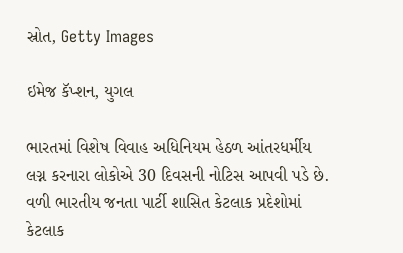સ્રોત, Getty Images

ઇમેજ કૅપ્શન, યુગલ

ભારતમાં વિશેષ વિવાહ અધિનિયમ હેઠળ આંતરધર્મીય લગ્ન કરનારા લોકોએ 30 દિવસની નોટિસ આપવી પડે છે. વળી ભારતીય જનતા પાર્ટી શાસિત કેટલાક પ્રદેશોમાં કેટલાક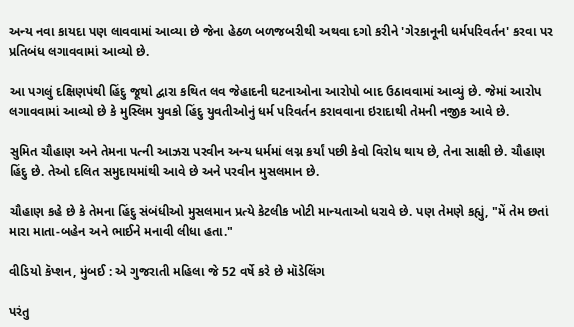અન્ય નવા કાયદા પણ લાવવામાં આવ્યા છે જેના હેઠળ બળજબરીથી અથવા દગો કરીને 'ગેરકાનૂની ધર્મપરિવર્તન' કરવા પર પ્રતિબંધ લગાવવામાં આવ્યો છે.

આ પગલું દક્ષિણપંથી હિંદુ જૂથો દ્વારા કથિત લવ જેહાદની ઘટનાઓના આરોપો બાદ ઉઠાવવામાં આવ્યું છે. જેમાં આરોપ લગાવવામાં આવ્યો છે કે મુસ્લિમ યુવકો હિંદુ યુવતીઓનું ધર્મ પરિવર્તન કરાવવાના ઇરાદાથી તેમની નજીક આવે છે.

સુમિત ચૌહાણ અને તેમના પત્ની આઝરા પરવીન અન્ય ધર્મમાં લગ્ન કર્યાં પછી કેવો વિરોધ થાય છે, તેના સાક્ષી છે. ચૌહાણ હિંદુ છે. તેઓ દલિત સમુદાયમાંથી આવે છે અને પરવીન મુસલમાન છે.

ચૌહાણ કહે છે કે તેમના હિંદુ સંબંધીઓ મુસલમાન પ્રત્યે કેટલીક ખોટી માન્યતાઓ ધરાવે છે. પણ તેમણે કહ્યું, "મેં તેમ છતાં મારા માતા-બહેન અને ભાઈને મનાવી લીધા હતા."

વીડિયો કૅપ્શન, મુંબઈ : એ ગુજરાતી મહિલા જે 52 વર્ષે કરે છે મૉડેલિંગ

પરંતુ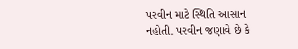પરવીન માટે સ્થિતિ આસાન નહોતી. પરવીન જણાવે છે કે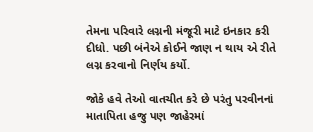તેમના પરિવારે લગ્નની મંજૂરી માટે ઇનકાર કરી દીધો. પછી બંનેએ કોઈને જાણ ન થાય એ રીતે લગ્ન કરવાનો નિર્ણય કર્યો.

જોકે હવે તેઓ વાતચીત કરે છે પરંતુ પરવીનનાં માતાપિતા હજુ પણ જાહેરમાં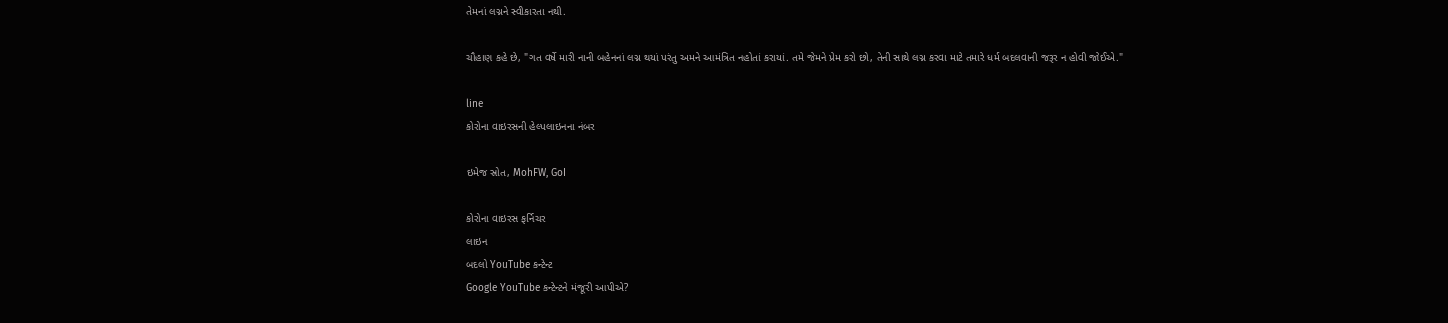તેમનાં લગ્નને સ્વીકારતા નથી.

ચૌહાણ કહે છે, "ગત વર્ષે મારી નાની બહેનનાં લગ્ન થયાં પરંતુ અમને આમંત્રિત નહોતાં કરાયાં. તમે જેમને પ્રેમ કરો છો, તેની સાથે લગ્ન કરવા માટે તમારે ધર્મ બદલવાની જરૂર ન હોવી જોઈએ."

line
કોરોના વાઇરસની હેલ્પલાઇનના નંબર

ઇમેજ સ્રોત, MohFW, GoI

કોરોના વાઇરસ ફર્નિચર
લાઇન
બદલો YouTube કન્ટેન્ટ
Google YouTube કન્ટેન્ટને મંજૂરી આપીએ?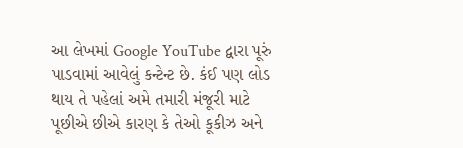આ લેખમાં Google YouTube દ્વારા પૂરું પાડવામાં આવેલું કન્ટેન્ટ છે. કંઈ પણ લોડ થાય તે પહેલાં અમે તમારી મંજૂરી માટે પૂછીએ છીએ કારણ કે તેઓ કૂકીઝ અને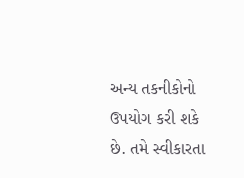અન્ય તકનીકોનો ઉપયોગ કરી શકે છે. તમે સ્વીકારતા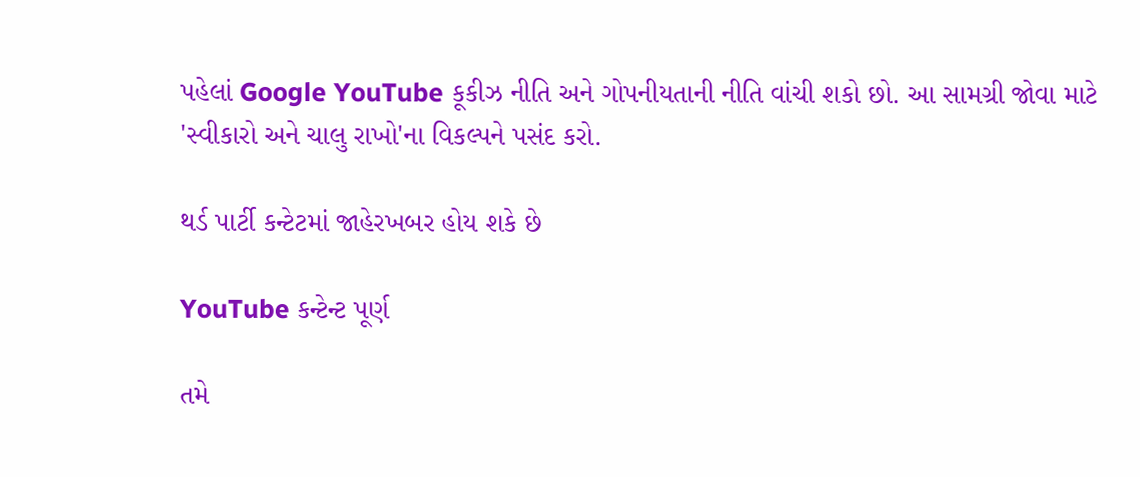પહેલાં Google YouTube કૂકીઝ નીતિ અને ગોપનીયતાની નીતિ વાંચી શકો છો. આ સામગ્રી જોવા માટે 'સ્વીકારો અને ચાલુ રાખો'ના વિકલ્પને પસંદ કરો.

થર્ડ પાર્ટી કન્ટેટમાં જાહેરખબર હોય શકે છે

YouTube કન્ટેન્ટ પૂર્ણ

તમે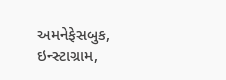અમનેફેસબુક, ઇન્સ્ટાગ્રામ,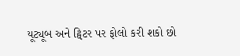યૂટ્યૂબ અને ટ્વિટર પર ફોલો કરી શકો છો